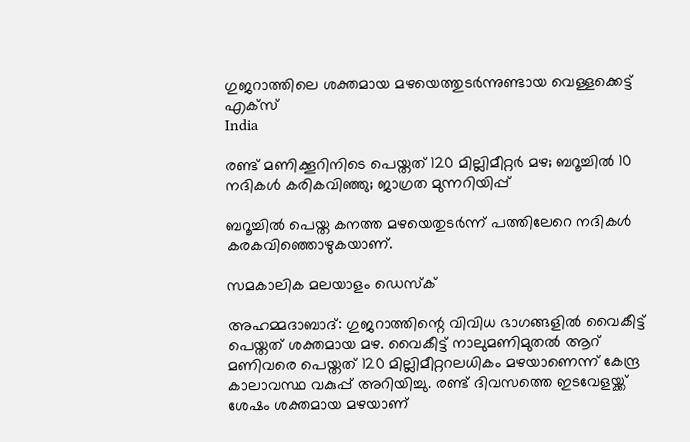ഗുജറാത്തിലെ ശക്തമായ മഴയെത്തുടര്‍ന്നുണ്ടായ വെള്ളക്കെട്ട് എക്‌സ്‌
India

രണ്ട് മണിക്കൂറിനിടെ പെയ്തത് 120 മില്ലിമീറ്റര്‍ മഴ; ബറൂച്ചില്‍ 10 നദികള്‍ കരികവിഞ്ഞു; ജാഗ്രത മുന്നറിയിപ്പ്

ബറൂച്ചില്‍ പെയ്ത കനത്ത മഴയെതുടര്‍ന്ന് പത്തിലേറെ നദികള്‍ കരകവിഞ്ഞൊഴുകയാണ്.

സമകാലിക മലയാളം ഡെസ്ക്

അഹമ്മദാബാദ്: ഗുജറാത്തിന്റെ വിവിധ ഭാഗങ്ങളില്‍ വൈകീട്ട് പെയ്തത് ശക്തമായ മഴ. വൈകീട്ട് നാലുമണിമുതല്‍ ആറ് മണിവരെ പെയ്തത് 120 മില്ലിമീറ്ററലധികം മഴയാണെന്ന് കേന്ദ്ര കാലാവസ്ഥ വകുപ്പ് അറിയിച്ചു. രണ്ട് ദിവസത്തെ ഇടവേളയ്ക്ക് ശേഷം ശക്തമായ മഴയാണ്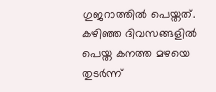ഗുജറാത്തില്‍ പെയ്തത്. കഴിഞ്ഞ ദിവസങ്ങളില്‍ പെയ്ത കനത്ത മഴയെ തുടര്‍ന്ന്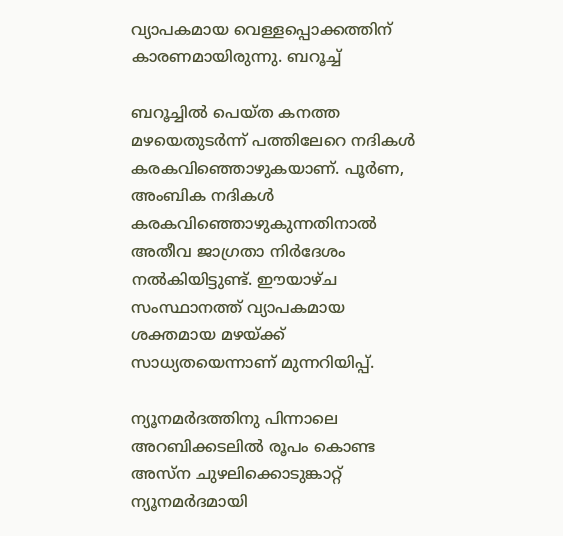വ്യാപകമായ വെള്ളപ്പൊക്കത്തിന് കാരണമായിരുന്നു. ബറൂച്ച്

ബറൂച്ചില്‍ പെയ്ത കനത്ത മഴയെതുടര്‍ന്ന് പത്തിലേറെ നദികള്‍ കരകവിഞ്ഞൊഴുകയാണ്. പൂര്‍ണ, അംബിക നദികള്‍ കരകവിഞ്ഞൊഴുകുന്നതിനാല്‍ അതീവ ജാഗ്രതാ നിര്‍ദേശം നല്‍കിയിട്ടുണ്ട്. ഈയാഴ്ച സംസ്ഥാനത്ത് വ്യാപകമായ ശക്തമായ മഴയ്ക്ക് സാധ്യതയെന്നാണ് മുന്നറിയിപ്പ്.

ന്യൂനമര്‍ദത്തിനു പിന്നാലെ അറബിക്കടലില്‍ രൂപം കൊണ്ട അസ്‌ന ചുഴലിക്കൊടുങ്കാറ്റ് ന്യൂനമര്‍ദമായി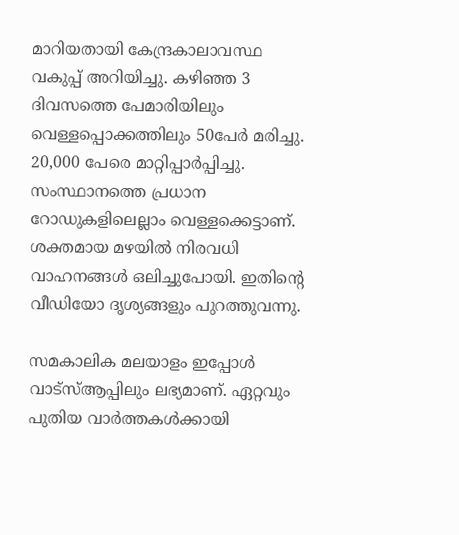മാറിയതായി കേന്ദ്രകാലാവസ്ഥ വകുപ്പ് അറിയിച്ചു. കഴിഞ്ഞ 3 ദിവസത്തെ പേമാരിയിലും വെള്ളപ്പൊക്കത്തിലും 50പേര്‍ മരിച്ചു. 20,000 പേരെ മാറ്റിപ്പാര്‍പ്പിച്ചു. സംസ്ഥാനത്തെ പ്രധാന റോഡുകളിലെല്ലാം വെള്ളക്കെട്ടാണ്. ശക്തമായ മഴയില്‍ നിരവധി വാഹനങ്ങള്‍ ഒലിച്ചുപോയി. ഇതിന്റെ വീഡിയോ ദൃശ്യങ്ങളും പുറത്തുവന്നു.

സമകാലിക മലയാളം ഇപ്പോള്‍ വാട്‌സ്ആപ്പിലും ലഭ്യമാണ്. ഏറ്റവും പുതിയ വാര്‍ത്തകള്‍ക്കായി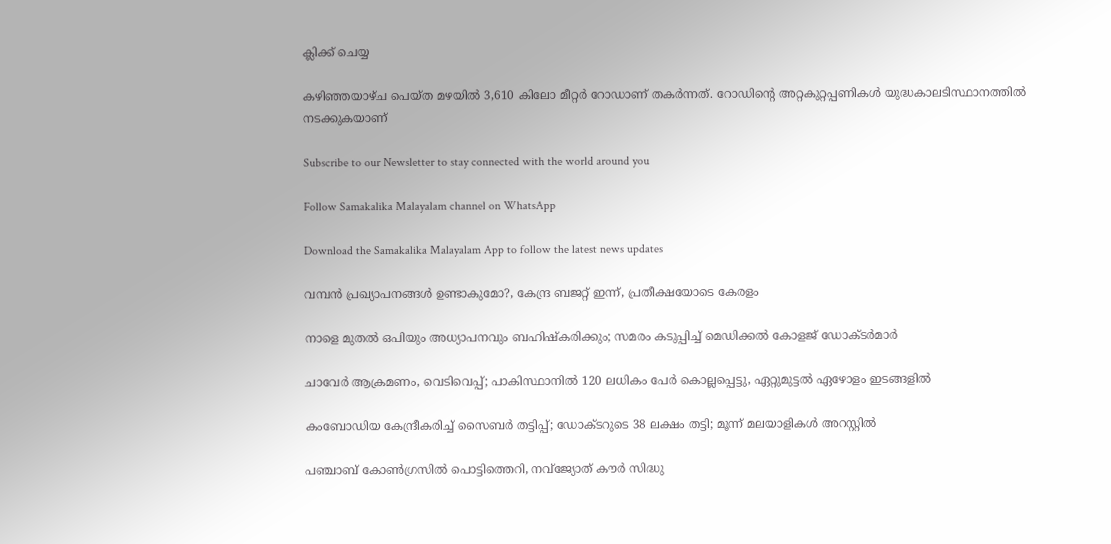ക്ലിക്ക് ചെയ്യ

കഴിഞ്ഞയാഴ്ച പെയ്ത മഴയില്‍ 3,610 കിലോ മീറ്റര്‍ റോഡാണ് തകര്‍ന്നത്. റോഡിന്റെ അറ്റകുറ്റപ്പണികള്‍ യുദ്ധകാലടിസ്ഥാനത്തില്‍ നടക്കുകയാണ്

Subscribe to our Newsletter to stay connected with the world around you

Follow Samakalika Malayalam channel on WhatsApp

Download the Samakalika Malayalam App to follow the latest news updates

വമ്പൻ പ്രഖ്യാപനങ്ങൾ ഉണ്ടാകുമോ?, കേന്ദ്ര ബജറ്റ് ഇന്ന്, പ്രതീക്ഷയോടെ കേരളം

നാളെ മുതൽ ഒപിയും അധ്യാപനവും ബഹിഷ്കരിക്കും; സമരം കടുപ്പിച്ച് മെഡിക്കൽ കോളജ് ഡോക്ടർമാർ

ചാവേര്‍ ആക്രമണം, വെടിവെപ്പ്; പാകിസ്ഥാനില്‍ 120 ലധികം പേര്‍ കൊല്ലപ്പെട്ടു, ഏറ്റുമുട്ടല്‍ ഏഴോളം ഇടങ്ങളില്‍

കംബോഡിയ കേന്ദ്രീകരിച്ച് സൈബർ തട്ടിപ്പ്; ഡോക്ടറുടെ 38 ലക്ഷം തട്ടി; മൂന്ന് മലയാളികൾ അറസ്റ്റിൽ

പഞ്ചാബ് കോണ്‍ഗ്രസില്‍ പൊട്ടിത്തെറി, നവ്ജ്യോത് കൗര്‍ സിദ്ധു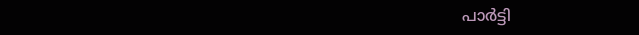പാര്‍ട്ടി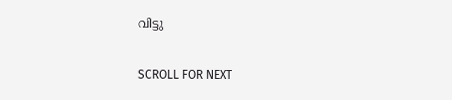വിട്ടു

SCROLL FOR NEXT